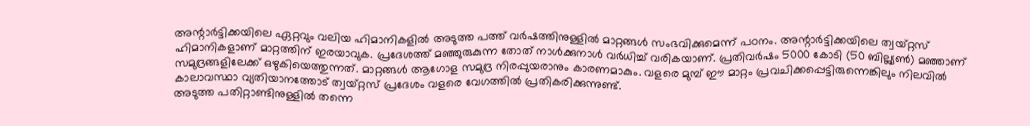അന്റാർട്ടിക്കയിലെ ഏറ്റവും വലിയ ഹിമാനികളിൽ അടുത്ത പത്ത് വർഷത്തിനുള്ളിൽ മാറ്റങ്ങൾ സംഭവിക്കുമെന്ന് പഠനം. അന്റാർട്ടിക്കയിലെ ത്വയ്റ്റസ് ഹിമാനികളാണ് മാറ്റത്തിന് ഇരയാവുക. പ്രദേശത്ത് മഞ്ഞുരുകുന്ന തോത് നാൾക്കുനാൾ വർധിച്ച് വരികയാണ്. പ്രതിവർഷം 5000 കോടി (50 ബില്ല്യൺ) മഞ്ഞാണ് സമുദ്രങ്ങളിലേക്ക് ഒഴുകിയെത്തുന്നത്. മാറ്റങ്ങൾ ആഗോള സമുദ്ര നിരപ്പുയരാനും കാരണമാകും. വളരെ മുമ്പ് ഈ മാറ്റം പ്രവചിക്കപ്പെട്ടിരുന്നെങ്കിലും നിലവിൽ കാലാവസ്ഥാ വ്യതിയാനത്തോട് ത്വയ്റ്റസ് പ്രദേശം വളരെ വേഗത്തിൽ പ്രതികരിക്കുന്നുണ്ട്.
അടുത്ത പതിറ്റാണ്ടിനുള്ളിൽ തന്നെ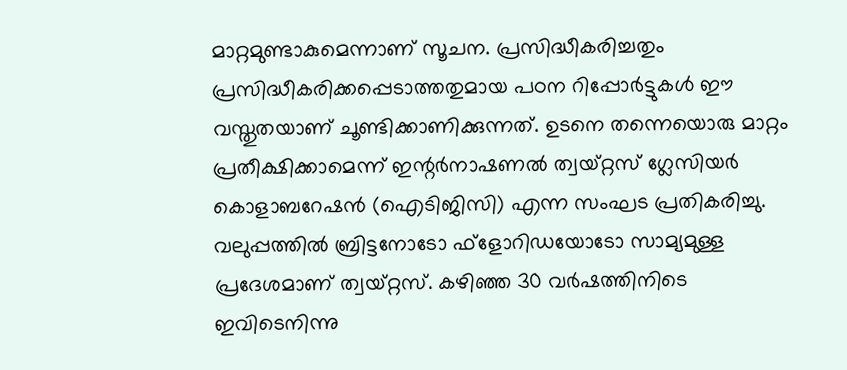മാറ്റമുണ്ടാകുമെന്നാണ് സൂചന. പ്രസിദ്ധീകരിച്ചതും പ്രസിദ്ധീകരിക്കപ്പെടാത്തതുമായ പഠന റിപ്പോർട്ടുകൾ ഈ വസ്തുതയാണ് ചൂണ്ടിക്കാണിക്കുന്നത്. ഉടനെ തന്നെയൊരു മാറ്റം പ്രതീക്ഷിക്കാമെന്ന് ഇന്റർനാഷണൽ ത്വയ്റ്റസ് ഗ്ലേസിയർ കൊളാബറേഷൻ (ഐടിജിസി) എന്ന സംഘട പ്രതികരിച്ചു. വലുപ്പത്തിൽ ബ്രിട്ടനോടോ ഫ്ളോറിഡയോടോ സാമ്യമുള്ള പ്രദേശമാണ് ത്വയ്റ്റസ്. കഴിഞ്ഞ 30 വർഷത്തിനിടെ ഇവിടെനിന്നു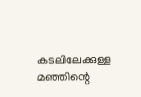കടലിലേക്കുള്ള മഞ്ഞിന്റെ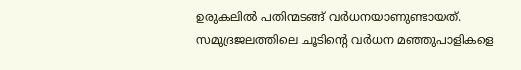ഉരുകലിൽ പതിന്മടങ്ങ് വർധനയാണുണ്ടായത്.
സമുദ്രജലത്തിലെ ചൂടിന്റെ വർധന മഞ്ഞുപാളികളെ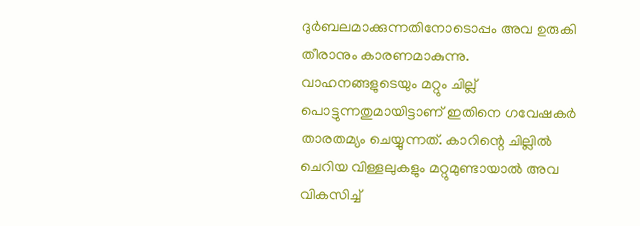ദുർബലമാക്കുന്നതിനോടൊപ്പം അവ ഉരുകി തീരാനും കാരണമാകുന്നു. വാഹനങ്ങളുടെയും മറ്റും ചില്ല് പൊട്ടുന്നതുമായിട്ടാണ് ഇതിനെ ഗവേഷകർ താരതമ്യം ചെയ്യുന്നത്. കാറിന്റെ ചില്ലിൽ ചെറിയ വിള്ളലുകളും മറ്റുമുണ്ടായാൽ അവ വികസിച്ച്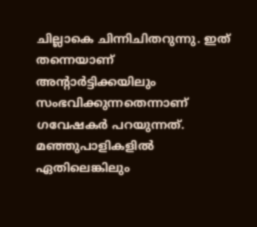ചില്ലാകെ ചിന്നിചിതറുന്നു. ഇത് തന്നെയാണ് അന്റാർട്ടിക്കയിലും സംഭവിക്കുന്നതെന്നാണ് ഗവേഷകർ പറയുന്നത്. മഞ്ഞുപാളികളിൽ ഏതിലെങ്കിലും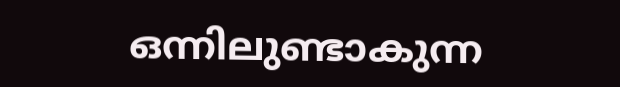ഒന്നിലുണ്ടാകുന്ന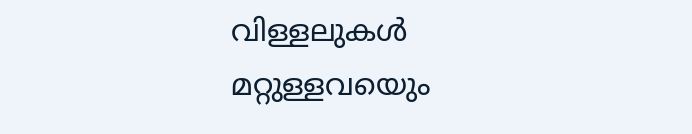വിള്ളലുകൾ മറ്റുള്ളവയെും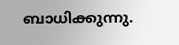ബാധിക്കുന്നു.